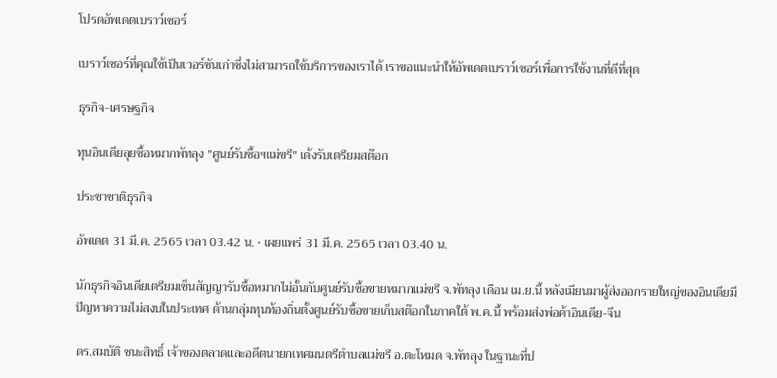โปรดอัพเดตเบราว์เซอร์

เบราว์เซอร์ที่คุณใช้เป็นเวอร์ชันเก่าซึ่งไม่สามารถใช้บริการของเราได้ เราขอแนะนำให้อัพเดตเบราว์เซอร์เพื่อการใช้งานที่ดีที่สุด

ธุรกิจ-เศรษฐกิจ

ทุนอินเดียลุยซื้อหมากพัทลุง "ศูนย์รับซื้อฯแม่ขรี" เด้งรับเตรียมสต๊อก

ประชาชาติธุรกิจ

อัพเดต 31 มี.ค. 2565 เวลา 03.42 น. • เผยแพร่ 31 มี.ค. 2565 เวลา 03.40 น.

นักธุรกิจอินเดียเตรียมเซ็นสัญญารับซื้อหมากไม่อั้นกับศูนย์รับซื้อขายหมากแม่ขรี จ.พัทลุง เดือน เม.ย.นี้ หลังเมียนมาผู้ส่งออกรายใหญ่ของอินเดียมีปัญหาความไม่สงบในประเทศ ด้านกลุ่มทุนท้องถิ่นตั้งศูนย์รับซื้อขายเก็บสต๊อกในภาคใต้ พ.ค.นี้ พร้อมส่งพ่อค้าอินเดีย-จีน

ดร.สมบัติ ชนะสิทธิ์ เจ้าของตลาดและอดีตนายกเทศมนตรีตำบลแม่ขรี อ.ตะโหมด จ.พัทลุง ในฐานะที่ป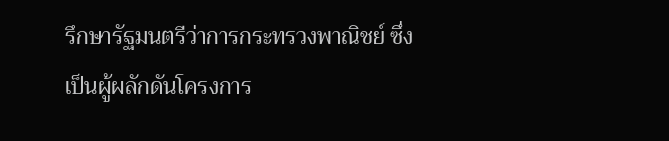รึกษารัฐมนตรีว่าการกระทรวงพาณิชย์ ซึ่งเป็นผู้ผลักดันโครงการ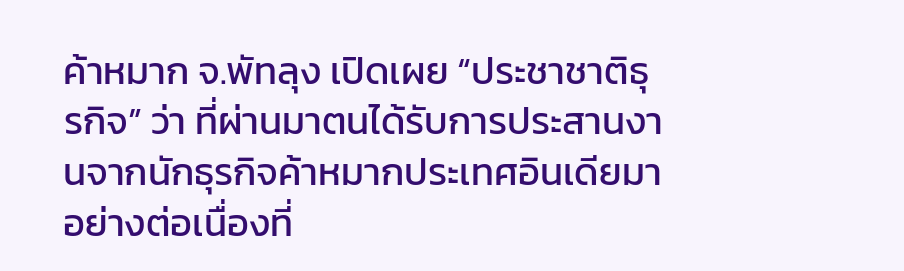ค้าหมาก จ.พัทลุง เปิดเผย “ประชาชาติธุรกิจ” ว่า ที่ผ่านมาตนได้รับการประสานงานจากนักธุรกิจค้าหมากประเทศอินเดียมาอย่างต่อเนื่องที่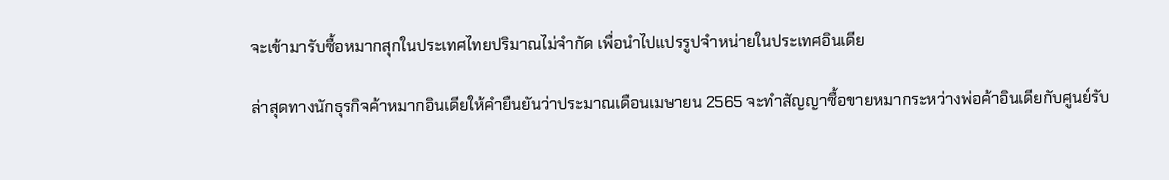จะเข้ามารับซื้อหมากสุกในประเทศไทยปริมาณไม่จำกัด เพื่อนำไปแปรรูปจำหน่ายในประเทศอินเดีย

ล่าสุดทางนักธุรกิจค้าหมากอินเดียให้คำยืนยันว่าประมาณเดือนเมษายน 2565 จะทำสัญญาซื้อขายหมากระหว่างพ่อค้าอินเดียกับศูนย์รับ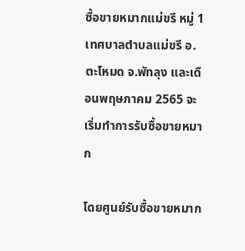ซื้อขายหมากแม่ขรี หมู่ 1 เทศบาลตำบลแม่ขรี อ.ตะโหมด จ.พัทลุง และเดือนพฤษภาคม 2565 จะเริ่มทำการรับซื้อขายหมาก

โดยศูนย์รับซื้อขายหมาก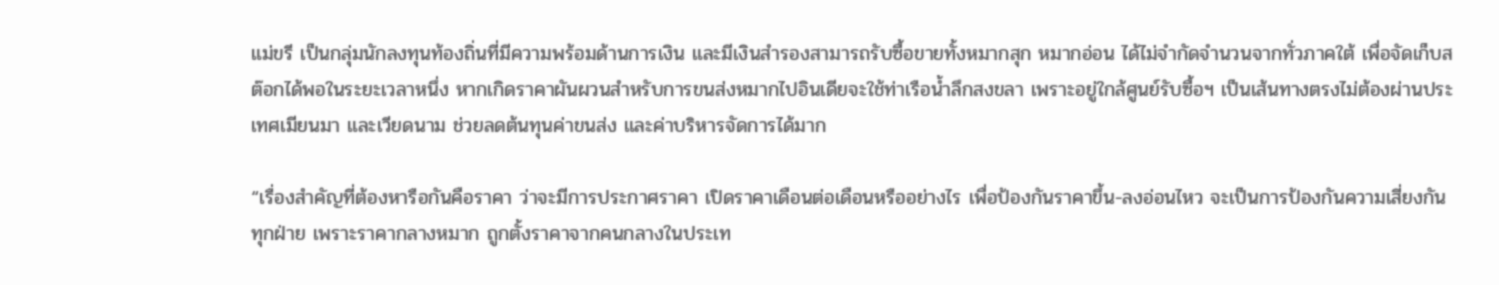แม่ขรี เป็นกลุ่มนักลงทุนท้องถิ่นที่มีความพร้อมด้านการเงิน และมีเงินสำรองสามารถรับซื้อขายทั้งหมากสุก หมากอ่อน ได้ไม่จำกัดจำนวนจากทั่วภาคใต้ เพื่อจัดเก็บสต๊อกได้พอในระยะเวลาหนึ่ง หากเกิดราคาผันผวนสำหรับการขนส่งหมากไปอินเดียจะใช้ท่าเรือน้ำลึกสงขลา เพราะอยู่ใกล้ศูนย์รับซื้อฯ เป็นเส้นทางตรงไม่ต้องผ่านประเทศเมียนมา และเวียดนาม ช่วยลดต้นทุนค่าขนส่ง และค่าบริหารจัดการได้มาก

“เรื่องสำคัญที่ต้องหารือกันคือราคา ว่าจะมีการประกาศราคา เปิดราคาเดือนต่อเดือนหรืออย่างไร เพื่อป้องกันราคาขึ้น-ลงอ่อนไหว จะเป็นการป้องกันความเสี่ยงกันทุกฝ่าย เพราะราคากลางหมาก ถูกตั้งราคาจากคนกลางในประเท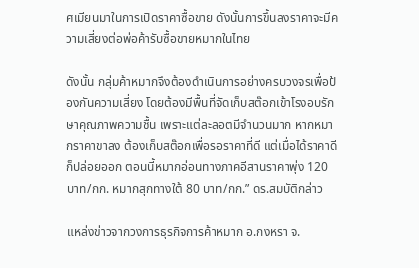ศเมียนมาในการเปิดราคาซื้อขาย ดังนั้นการขึ้นลงราคาจะมีความเสี่ยงต่อพ่อค้ารับซื้อขายหมากในไทย

ดังนั้น กลุ่มค้าหมากจึงต้องดำเนินการอย่างครบวงจรเพื่อป้องกันความเสี่ยง โดยต้องมีพื้นที่จัดเก็บสต๊อกเข้าโรงอบรักษาคุณภาพความชื้น เพราะแต่ละลอตมีจำนวนมาก หากหมากราคาขาลง ต้องเก็บสต๊อกเพื่อรอราคาที่ดี แต่เมื่อได้ราคาดีก็ปล่อยออก ตอนนี้หมากอ่อนทางภาคอีสานราคาพุ่ง 120 บาท/กก. หมากสุกทางใต้ 80 บาท/กก.” ดร.สมบัติกล่าว

แหล่งข่าวจากวงการธุรกิจการค้าหมาก อ.กงหรา จ.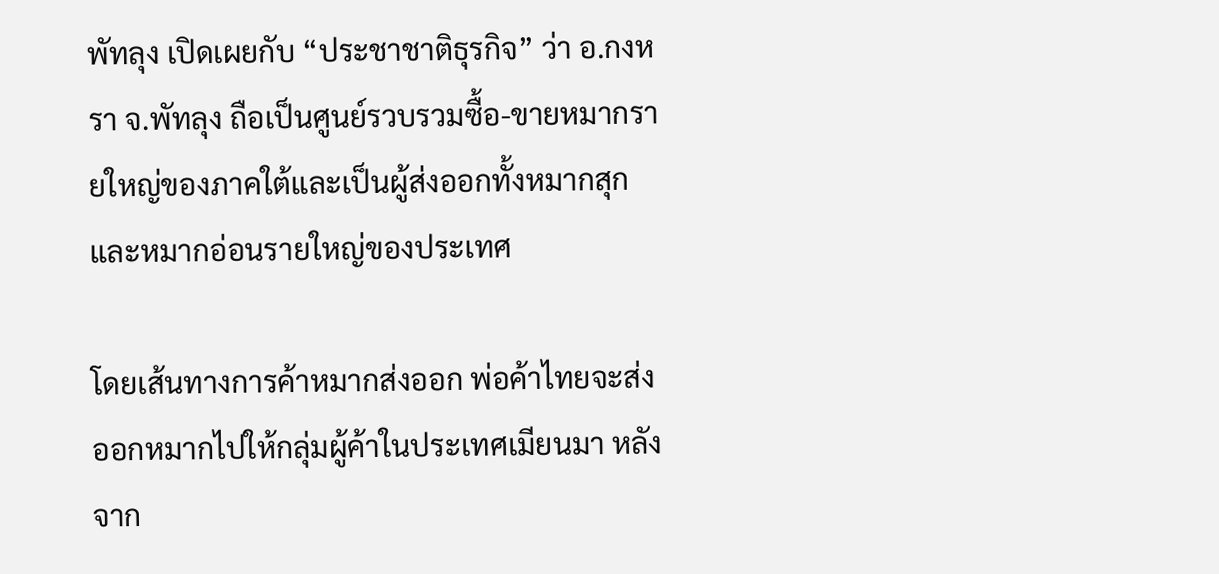พัทลุง เปิดเผยกับ “ประชาชาติธุรกิจ” ว่า อ.กงหรา จ.พัทลุง ถือเป็นศูนย์รวบรวมซื้อ-ขายหมากรายใหญ่ของภาคใต้และเป็นผู้ส่งออกทั้งหมากสุกและหมากอ่อนรายใหญ่ของประเทศ

โดยเส้นทางการค้าหมากส่งออก พ่อค้าไทยจะส่งออกหมากไปให้กลุ่มผู้ค้าในประเทศเมียนมา หลังจาก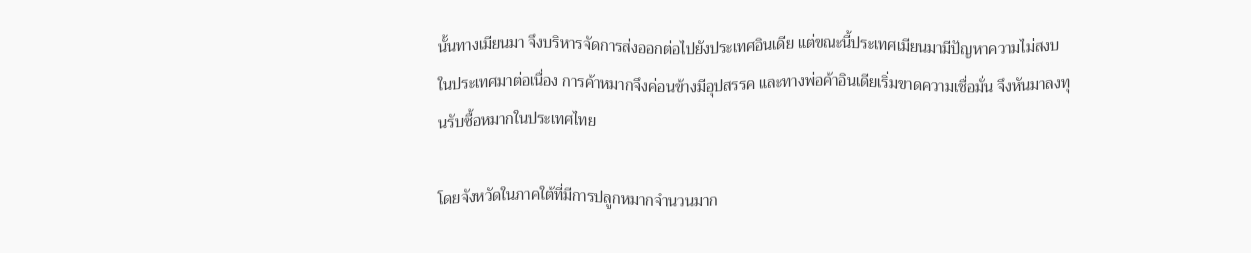นั้นทางเมียนมา จึงบริหารจัดการส่งออกต่อไปยังประเทศอินเดีย แต่ขณะนี้ประเทศเมียนมามีปัญหาความไม่สงบในประเทศมาต่อเนื่อง การค้าหมากจึงค่อนข้างมีอุปสรรค และทางพ่อค้าอินเดียเริ่มขาดความเชื่อมั่น จึงหันมาลงทุนรับซื้อหมากในประเทศไทย

โดยจังหวัดในภาคใต้ที่มีการปลูกหมากจำนวนมาก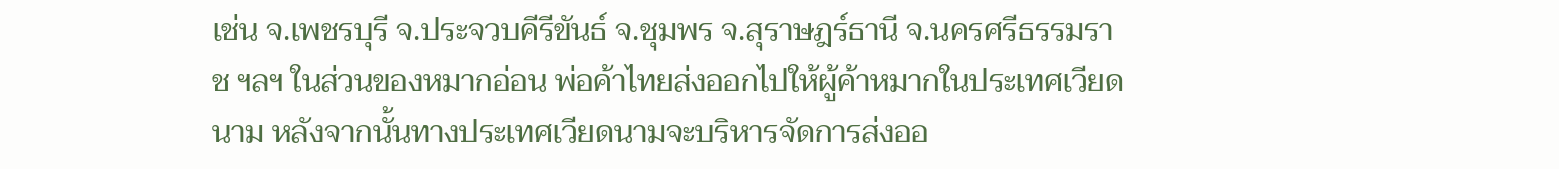เช่น จ.เพชรบุรี จ.ประจวบคีรีขันธ์ จ.ชุมพร จ.สุราษฎร์ธานี จ.นครศรีธรรมราช ฯลฯ ในส่วนของหมากอ่อน พ่อค้าไทยส่งออกไปให้ผู้ค้าหมากในประเทศเวียดนาม หลังจากนั้นทางประเทศเวียดนามจะบริหารจัดการส่งออ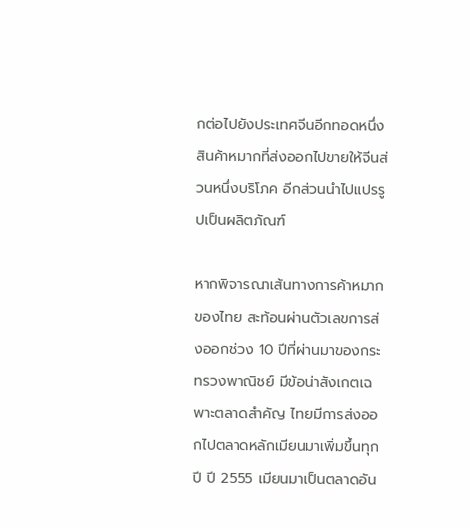กต่อไปยังประเทศจีนอีกทอดหนึ่ง สินค้าหมากที่ส่งออกไปขายให้จีนส่วนหนึ่งบริโภค อีกส่วนนำไปแปรรูปเป็นผลิตภัณฑ์

หากพิจารณาเส้นทางการค้าหมากของไทย สะท้อนผ่านตัวเลขการส่งออกช่วง 10 ปีที่ผ่านมาของกระทรวงพาณิชย์ มีข้อน่าสังเกตเฉพาะตลาดสำคัญ ไทยมีการส่งออกไปตลาดหลักเมียนมาเพิ่มขึ้นทุกปี ปี 2555 เมียนมาเป็นตลาดอัน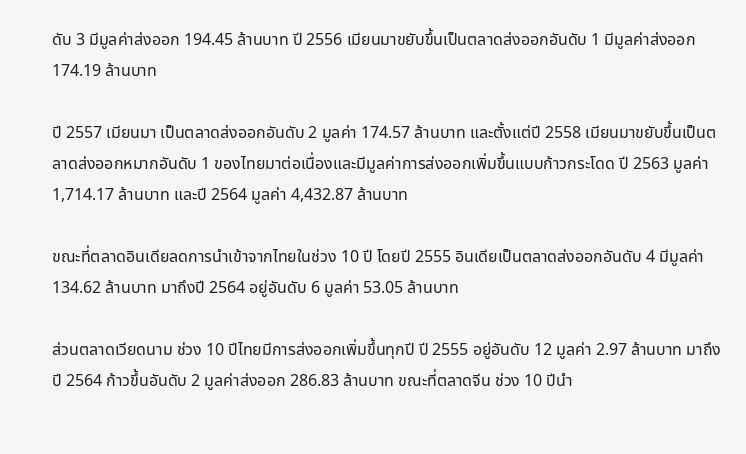ดับ 3 มีมูลค่าส่งออก 194.45 ล้านบาท ปี 2556 เมียนมาขยับขึ้นเป็นตลาดส่งออกอันดับ 1 มีมูลค่าส่งออก 174.19 ล้านบาท

ปี 2557 เมียนมา เป็นตลาดส่งออกอันดับ 2 มูลค่า 174.57 ล้านบาท และตั้งแต่ปี 2558 เมียนมาขยับขึ้นเป็นตลาดส่งออกหมากอันดับ 1 ของไทยมาต่อเนื่องและมีมูลค่าการส่งออกเพิ่มขึ้นแบบก้าวกระโดด ปี 2563 มูลค่า 1,714.17 ล้านบาท และปี 2564 มูลค่า 4,432.87 ล้านบาท

ขณะที่ตลาดอินเดียลดการนำเข้าจากไทยในช่วง 10 ปี โดยปี 2555 อินเดียเป็นตลาดส่งออกอันดับ 4 มีมูลค่า 134.62 ล้านบาท มาถึงปี 2564 อยู่อันดับ 6 มูลค่า 53.05 ล้านบาท

ส่วนตลาดเวียดนาม ช่วง 10 ปีไทยมีการส่งออกเพิ่มขึ้นทุกปี ปี 2555 อยู่อันดับ 12 มูลค่า 2.97 ล้านบาท มาถึงปี 2564 ก้าวขึ้นอันดับ 2 มูลค่าส่งออก 286.83 ล้านบาท ขณะที่ตลาดจีน ช่วง 10 ปีนำ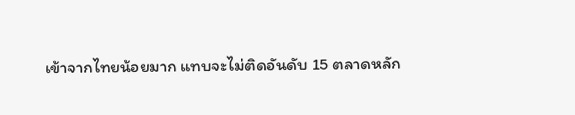เข้าจากไทยน้อยมาก แทบจะไม่ติดอันดับ 15 ตลาดหลัก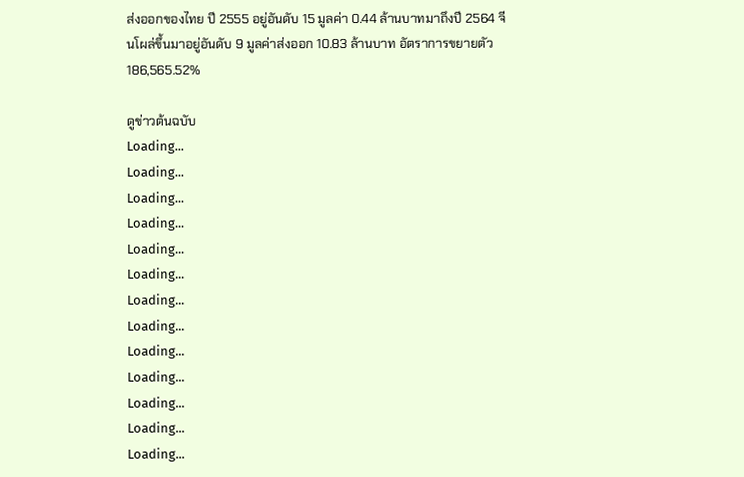ส่งออกของไทย ปี 2555 อยู่อันดับ 15 มูลค่า 0.44 ล้านบาทมาถึงปี 2564 จีนโผล่ขึ้นมาอยู่อันดับ 9 มูลค่าส่งออก 10.83 ล้านบาท อัตราการขยายตัว 186,565.52%

ดูข่าวต้นฉบับ
Loading...
Loading...
Loading...
Loading...
Loading...
Loading...
Loading...
Loading...
Loading...
Loading...
Loading...
Loading...
Loading...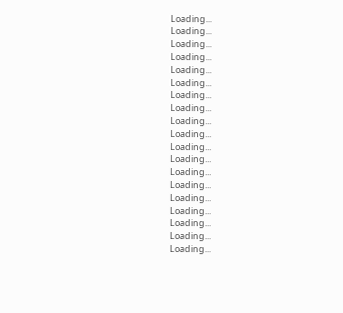Loading...
Loading...
Loading...
Loading...
Loading...
Loading...
Loading...
Loading...
Loading...
Loading...
Loading...
Loading...
Loading...
Loading...
Loading...
Loading...
Loading...
Loading...
Loading...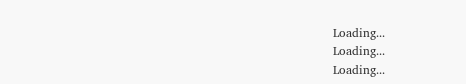Loading...
Loading...
Loading...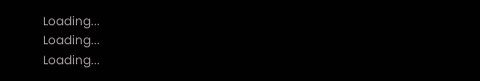Loading...
Loading...
Loading...